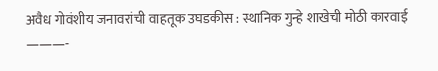अवैध गोवंशीय जनावरांची वाहतूक उघडकीस : स्थानिक गुन्हे शाखेची मोठी कारवाई
———-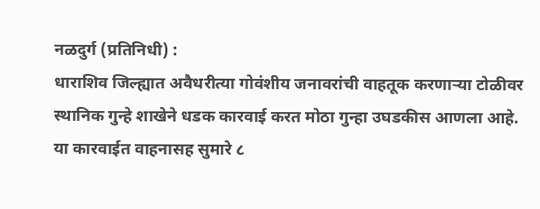नळदुर्ग (प्रतिनिधी) :
धाराशिव जिल्ह्यात अवैधरीत्या गोवंशीय जनावरांची वाहतूक करणाऱ्या टोळीवर स्थानिक गुन्हे शाखेने धडक कारवाई करत मोठा गुन्हा उघडकीस आणला आहे. या कारवाईत वाहनासह सुमारे ८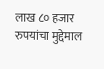लाख ८० हजार रुपयांचा मुद्देमाल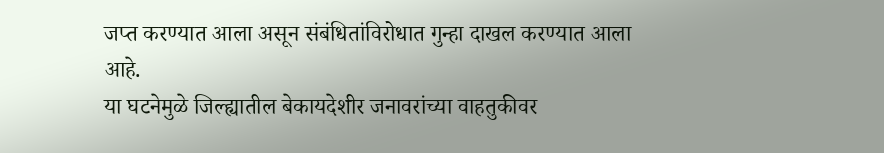जप्त करण्यात आला असून संबंधितांविरोधात गुन्हा दाखल करण्यात आला आहे.
या घटनेमुळे जिल्ह्यातील बेकायदेशीर जनावरांच्या वाहतुकीवर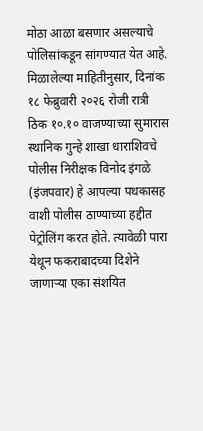मोठा आळा बसणार असल्याचे पोलिसांकडून सांगण्यात येत आहे.
मिळालेल्या माहितीनुसार, दिनांक १८ फेब्रुवारी २०२६ रोजी रात्री ठिक १०.१० वाजण्याच्या सुमारास स्थानिक गुन्हे शाखा धाराशिवचे पोलीस निरीक्षक विनोद इंगळे (इंजपवार) हे आपल्या पथकासह वाशी पोलीस ठाण्याच्या हद्दीत पेट्रोलिंग करत होते. त्यावेळी पारा येथून फकराबादच्या दिशेने जाणाऱ्या एका संशयित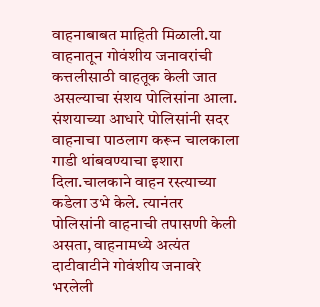वाहनाबाबत माहिती मिळाली.या वाहनातून गोवंशीय जनावरांची कत्तलीसाठी वाहतूक केली जात असल्याचा संशय पोलिसांना आला.
संशयाच्या आधारे पोलिसांनी सदर वाहनाचा पाठलाग करून चालकाला गाडी थांबवण्याचा इशारा दिला.चालकाने वाहन रस्त्याच्या कडेला उभे केले. त्यानंतर पोलिसांनी वाहनाची तपासणी केली असता, वाहनामध्ये अत्यंत दाटीवाटीने गोवंशीय जनावरे भरलेली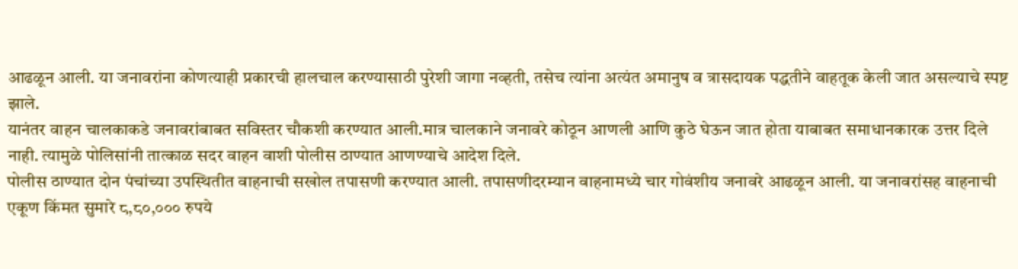आढळून आली. या जनावरांना कोणत्याही प्रकारची हालचाल करण्यासाठी पुरेशी जागा नव्हती, तसेच त्यांना अत्यंत अमानुष व त्रासदायक पद्धतीने वाहतूक केली जात असल्याचे स्पष्ट झाले.
यानंतर वाहन चालकाकडे जनावरांबाबत सविस्तर चौकशी करण्यात आली.मात्र चालकाने जनावरे कोठून आणली आणि कुठे घेऊन जात होता याबाबत समाधानकारक उत्तर दिले नाही. त्यामुळे पोलिसांनी तात्काळ सदर वाहन वाशी पोलीस ठाण्यात आणण्याचे आदेश दिले.
पोलीस ठाण्यात दोन पंचांच्या उपस्थितीत वाहनाची सखोल तपासणी करण्यात आली. तपासणीदरम्यान वाहनामध्ये चार गोवंशीय जनावरे आढळून आली. या जनावरांसह वाहनाची एकूण किंमत सुमारे ८,८०,००० रुपये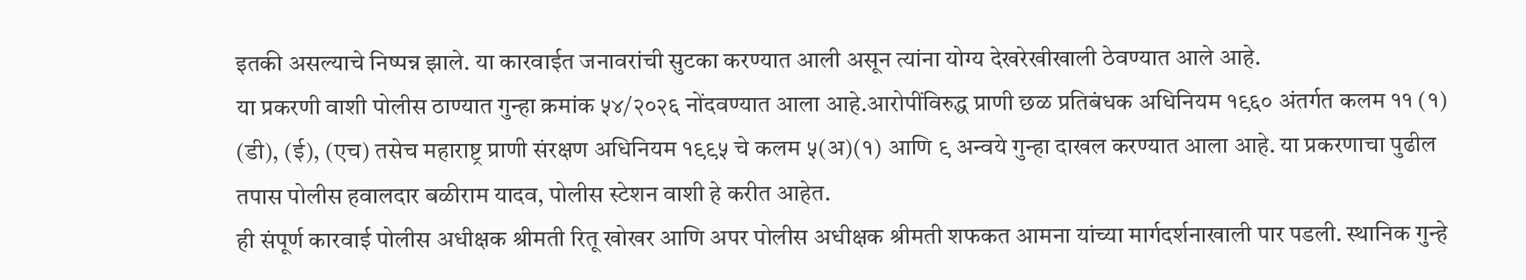इतकी असल्याचे निष्पन्न झाले. या कारवाईत जनावरांची सुटका करण्यात आली असून त्यांना योग्य देखरेखीखाली ठेवण्यात आले आहे.
या प्रकरणी वाशी पोलीस ठाण्यात गुन्हा क्रमांक ५४/२०२६ नोंदवण्यात आला आहे.आरोपींविरुद्ध प्राणी छळ प्रतिबंधक अधिनियम १९६० अंतर्गत कलम ११ (१) (डी), (ई), (एच) तसेच महाराष्ट्र प्राणी संरक्षण अधिनियम १९९५ चे कलम ५(अ)(१) आणि ९ अन्वये गुन्हा दाखल करण्यात आला आहे. या प्रकरणाचा पुढील तपास पोलीस हवालदार बळीराम यादव, पोलीस स्टेशन वाशी हे करीत आहेत.
ही संपूर्ण कारवाई पोलीस अधीक्षक श्रीमती रितू खोखर आणि अपर पोलीस अधीक्षक श्रीमती शफकत आमना यांच्या मार्गदर्शनाखाली पार पडली. स्थानिक गुन्हे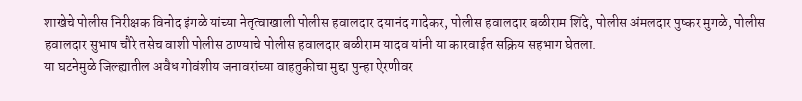शाखेचे पोलीस निरीक्षक विनोद इंगळे यांच्या नेतृत्वाखाली पोलीस हवालदार दयानंद गादेकर, पोलीस हवालदार बळीराम शिंदे, पोलीस अंमलदार पुष्कर मुगळे, पोलीस हवालदार सुभाष चौरे तसेच वाशी पोलीस ठाण्याचे पोलीस हवालदार बळीराम यादव यांनी या कारवाईत सक्रिय सहभाग घेतला.
या घटनेमुळे जिल्ह्यातील अवैध गोवंशीय जनावरांच्या वाहतुकीचा मुद्दा पुन्हा ऐरणीवर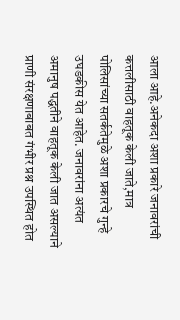आला आहे.अनेकदा अशा प्रकारे जनावरांची कत्तलीसाठी वाहतूक केली जाते,मात्र पोलिसांच्या सतर्कतेमुळे अशा प्रकारचे गुन्हे उघडकीस येत आहेत. जनावरांना अत्यंत अमानुष पद्धतीने वाहतूक केली जात असल्याने प्राणी संरक्षणाबाबत गंभीर प्रश्न उपस्थित होत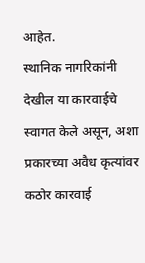आहेत.
स्थानिक नागरिकांनी देखील या कारवाईचे स्वागत केले असून, अशा प्रकारच्या अवैध कृत्यांवर कठोर कारवाई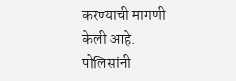करण्याची मागणी केली आहे. पोलिसांनी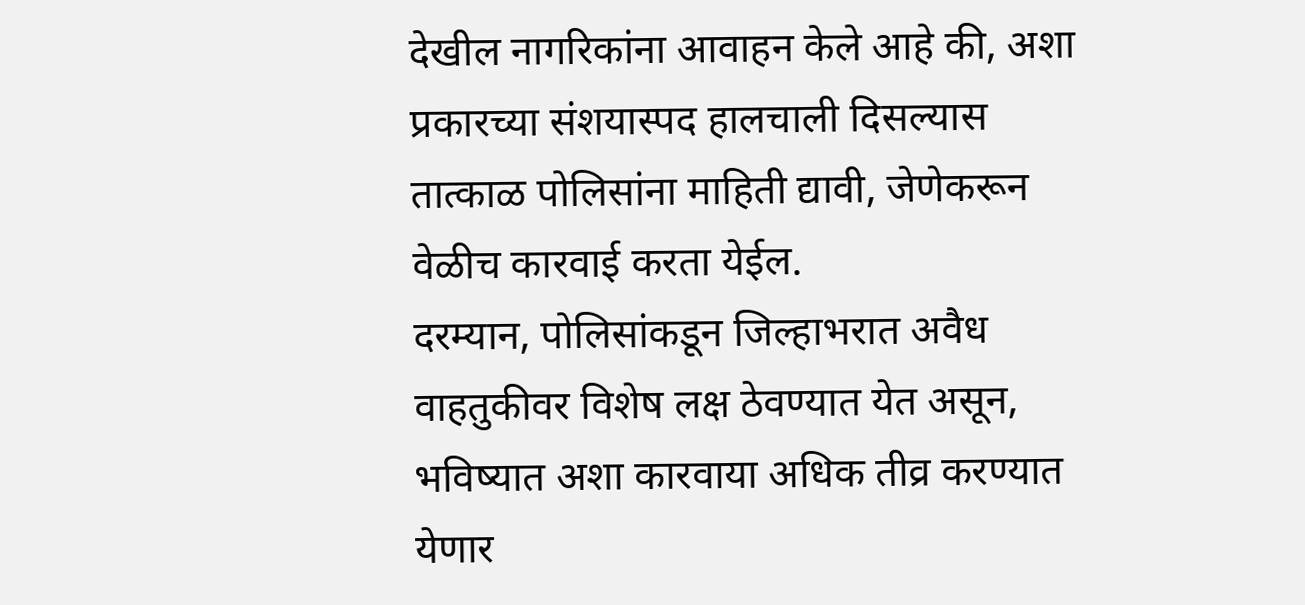देखील नागरिकांना आवाहन केले आहे की, अशा प्रकारच्या संशयास्पद हालचाली दिसल्यास तात्काळ पोलिसांना माहिती द्यावी, जेणेकरून वेळीच कारवाई करता येईल.
दरम्यान, पोलिसांकडून जिल्हाभरात अवैध वाहतुकीवर विशेष लक्ष ठेवण्यात येत असून, भविष्यात अशा कारवाया अधिक तीव्र करण्यात येणार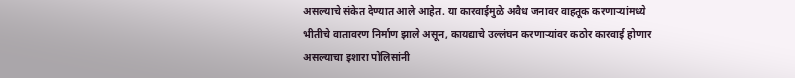असल्याचे संकेत देण्यात आले आहेत. या कारवाईमुळे अवैध जनावर वाहतूक करणाऱ्यांमध्ये भीतीचे वातावरण निर्माण झाले असून, कायद्याचे उल्लंघन करणाऱ्यांवर कठोर कारवाई होणार असल्याचा इशारा पोलिसांनी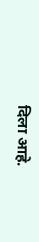दिला आहे.